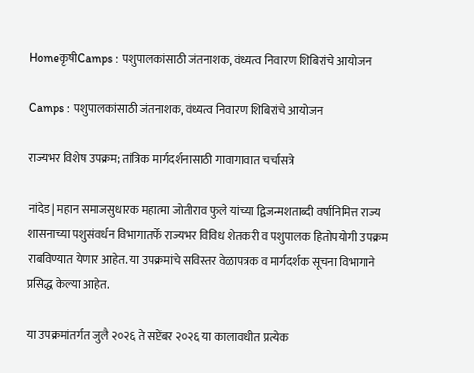HomeकृषीCamps : पशुपालकांसाठी जंतनाशक, वंध्यत्व निवारण शिबिरांचे आयोजन

Camps : पशुपालकांसाठी जंतनाशक, वंध्यत्व निवारण शिबिरांचे आयोजन

राज्यभर विशेष उपक्रम; तांत्रिक मार्गदर्शनासाठी गावागावात चर्चासत्रे

नांदेड| महान समाजसुधारक महात्मा जोतीराव फुले यांच्या द्विजन्मशताब्दी वर्षानिमित्त राज्य शासनाच्या पशुसंवर्धन विभागातर्फे राज्यभर विविध शेतकरी व पशुपालक हितोपयोगी उपक्रम राबविण्यात येणार आहेत. या उपक्रमांचे सविस्तर वेळापत्रक व मार्गदर्शक सूचना विभागाने प्रसिद्ध केल्या आहेत.

या उपक्रमांतर्गत जुलै २०२६ ते सप्टेंबर २०२६ या कालावधीत प्रत्येक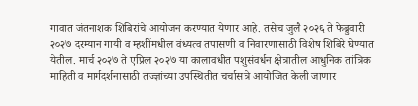गावात जंतनाशक शिबिरांचे आयोजन करण्यात येणार आहे. तसेच जुलै २०२६ ते फेब्रुवारी २०२७ दरम्यान गायी व म्हशींमधील वंध्यत्व तपासणी व निवारणासाठी विशेष शिबिरे घेण्यात येतील. मार्च २०२७ ते एप्रिल २०२७ या कालावधीत पशुसंवर्धन क्षेत्रातील आधुनिक तांत्रिक माहिती व मार्गदर्शनासाठी तज्ज्ञांच्या उपस्थितीत चर्चासत्रे आयोजित केली जाणार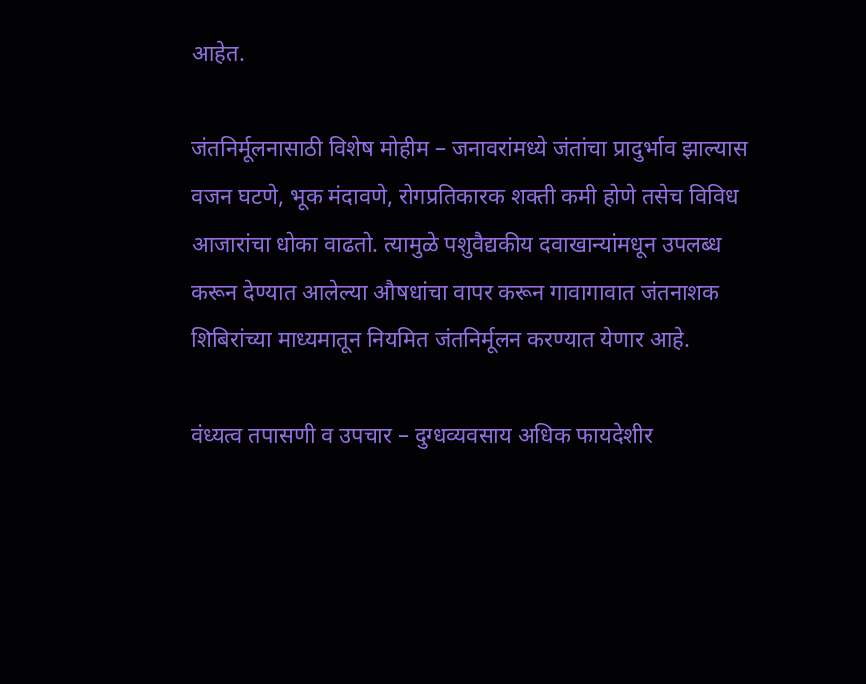आहेत.

जंतनिर्मूलनासाठी विशेष मोहीम – जनावरांमध्ये जंतांचा प्रादुर्भाव झाल्यास वजन घटणे, भूक मंदावणे, रोगप्रतिकारक शक्ती कमी होणे तसेच विविध आजारांचा धोका वाढतो. त्यामुळे पशुवैद्यकीय दवाखान्यांमधून उपलब्ध करून देण्यात आलेल्या औषधांचा वापर करून गावागावात जंतनाशक शिबिरांच्या माध्यमातून नियमित जंतनिर्मूलन करण्यात येणार आहे.

वंध्यत्व तपासणी व उपचार – दुग्धव्यवसाय अधिक फायदेशीर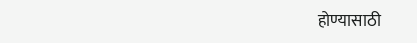होण्यासाठी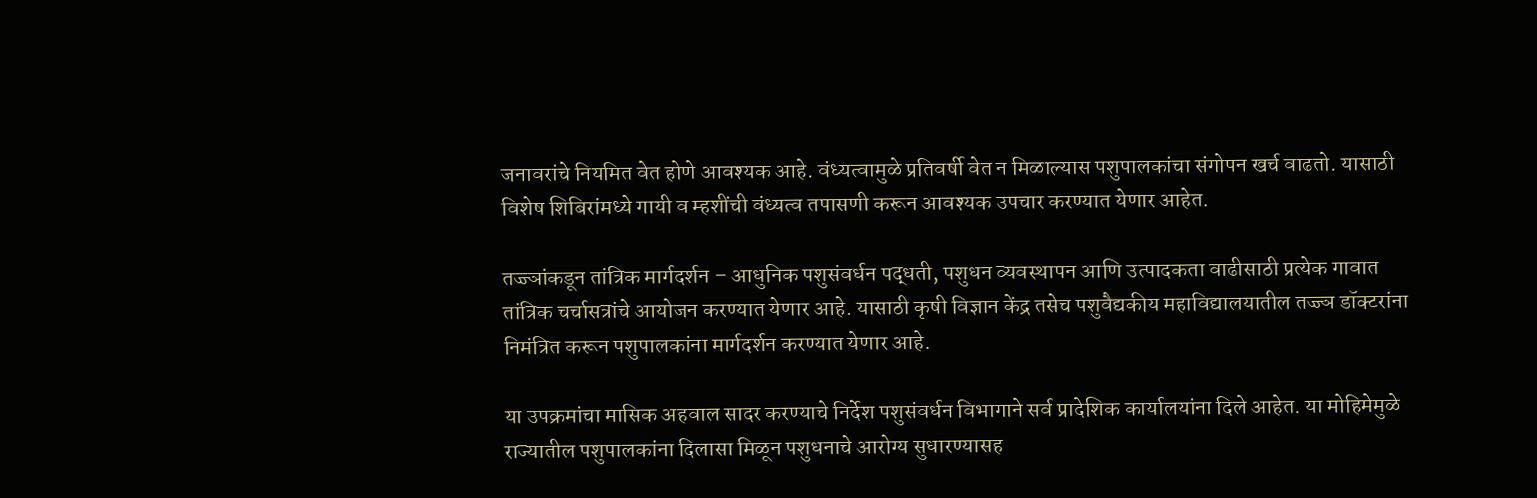जनावरांचे नियमित वेत होणे आवश्यक आहे. वंध्यत्वामुळे प्रतिवर्षी वेत न मिळाल्यास पशुपालकांचा संगोपन खर्च वाढतो. यासाठी विशेष शिबिरांमध्ये गायी व म्हशींची वंध्यत्व तपासणी करून आवश्यक उपचार करण्यात येणार आहेत.

तज्ज्ञांकडून तांत्रिक मार्गदर्शन – आधुनिक पशुसंवर्धन पद्धती, पशुधन व्यवस्थापन आणि उत्पादकता वाढीसाठी प्रत्येक गावात तांत्रिक चर्चासत्रांचे आयोजन करण्यात येणार आहे. यासाठी कृषी विज्ञान केंद्र तसेच पशुवैद्यकीय महाविद्यालयातील तज्ज्ञ डॉक्टरांना निमंत्रित करून पशुपालकांना मार्गदर्शन करण्यात येणार आहे.

या उपक्रमांचा मासिक अहवाल सादर करण्याचे निर्देश पशुसंवर्धन विभागाने सर्व प्रादेशिक कार्यालयांना दिले आहेत. या मोहिमेमुळे राज्यातील पशुपालकांना दिलासा मिळून पशुधनाचे आरोग्य सुधारण्यासह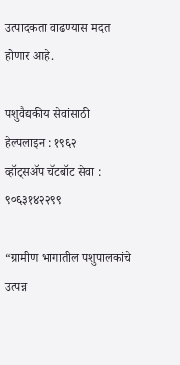उत्पादकता वाढण्यास मदत होणार आहे.

पशुवैद्यकीय सेवांसाठी हेल्पलाइन : १९६२
व्हॉट्सॲप चॅटबॉट सेवा : ९०६३१४२२९९

“ग्रामीण भागातील पशुपालकांचे उत्पन्न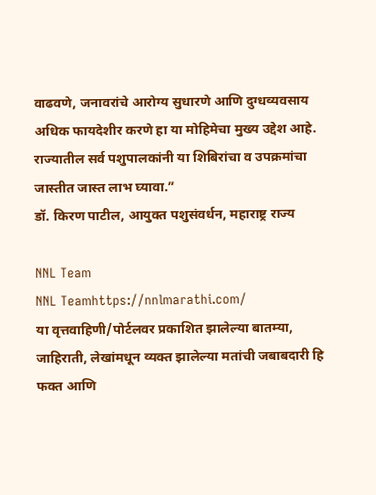वाढवणे, जनावरांचे आरोग्य सुधारणे आणि दुग्धव्यवसाय अधिक फायदेशीर करणे हा या मोहिमेचा मुख्य उद्देश आहे. राज्यातील सर्व पशुपालकांनी या शिबिरांचा व उपक्रमांचा जास्तीत जास्त लाभ घ्यावा.”
डॉ. किरण पाटील, आयुक्त पशुसंवर्धन, महाराष्ट्र राज्य

NNL Team
NNL Teamhttps://nnlmarathi.com/
या वृत्तवाहिणी/पोर्टलवर प्रकाशित झालेल्या बातम्या, जाहिराती, लेखांमधून व्यक्त झालेल्या मतांची जबाबदारी हि फक्त आणि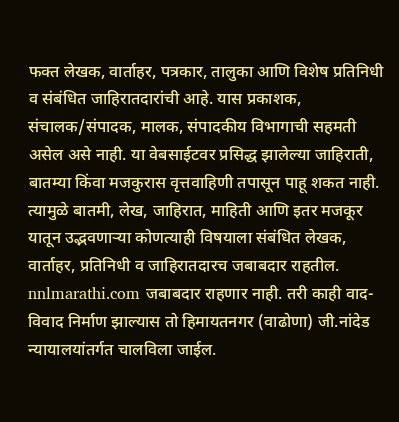फक्त लेखक, वार्ताहर, पत्रकार, तालुका आणि विशेष प्रतिनिधी व संबंधित जाहिरातदारांची आहे. यास प्रकाशक, संचालक/संपादक, मालक, संपादकीय विभागाची सहमती असेल असे नाही. या वेबसाईटवर प्रसिद्ध झालेल्या जाहिराती, बातम्या किंवा मजकुरास वृत्तवाहिणी तपासून पाहू शकत नाही. त्यामुळे बातमी, लेख, जाहिरात, माहिती आणि इतर मजकूर यातून उद्भवणाऱ्या कोणत्याही विषयाला संबंधित लेखक, वार्ताहर, प्रतिनिधी व जाहिरातदारच जबाबदार राहतील. nnlmarathi.com जबाबदार राहणार नाही. तरी काही वाद-विवाद निर्माण झाल्यास तो हिमायतनगर (वाढोणा) जी.नांदेड न्यायालयांतर्गत चालविला जाईल.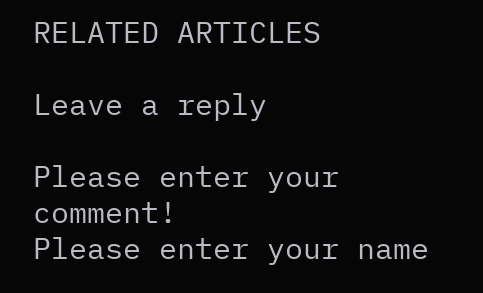RELATED ARTICLES

Leave a reply

Please enter your comment!
Please enter your name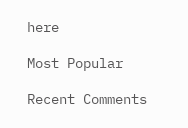here

Most Popular

Recent Comments